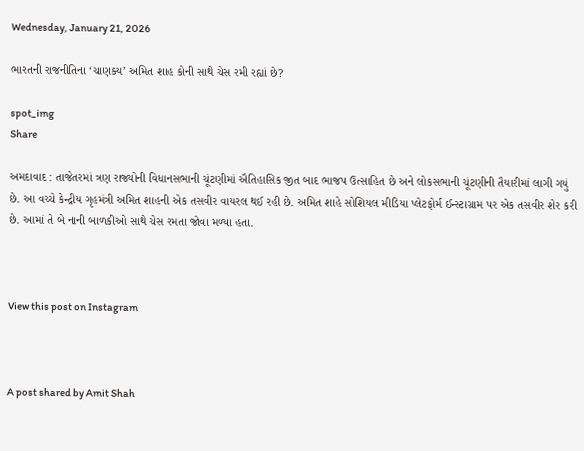Wednesday, January 21, 2026

ભારતની રાજનીતિના ‘ચાણક્ય’ અમિત શાહ કોની સાથે ચેસ રમી રહ્યાં છે?

spot_img
Share

અમદાવાદ : તાજેતરમાં ત્રણ રાજ્યોની વિધાનસભાની ચૂંટણીમાં ઐતિહાસિક જીત બાદ ભાજપ ઉત્સાહિત છે અને લોકસભાની ચૂંટણીની તૈયારીમાં લાગી ગયું છે. આ વચ્ચે કેન્દ્રીય ગૃહમંત્રી અમિત શાહની એક તસવીર વાયરલ થઈ રહી છે. અમિત શાહે સોશિયલ મીડિયા પ્લેટફોર્મ ઈન્સ્ટાગ્રામ પર એક તસવીર શેર કરી છે. આમાં તે બે નાની બાળકીઓ સાથે ચેસ રમતા જોવા મળ્યા હતા.



View this post on Instagram



A post shared by Amit Shah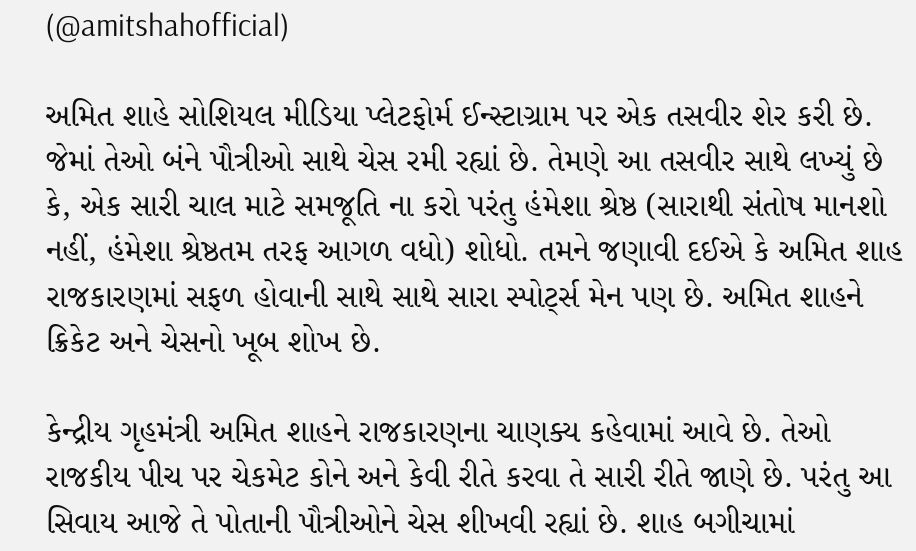(@amitshahofficial)

અમિત શાહે સોશિયલ મીડિયા પ્લેટફોર્મ ઈન્સ્ટાગ્રામ પર એક તસવીર શેર કરી છે. જેમાં તેઓ બંને પૌત્રીઓ સાથે ચેસ રમી રહ્યાં છે. તેમણે આ તસવીર સાથે લખ્યું છે કે, એક સારી ચાલ માટે સમજૂતિ ના કરો પરંતુ હંમેશા શ્રેષ્ઠ (સારાથી સંતોષ માનશો નહીં, હંમેશા શ્રેષ્ઠતમ તરફ આગળ વધો) શોધો. તમને જણાવી દઈએ કે અમિત શાહ રાજકારણમાં સફળ હોવાની સાથે સાથે સારા સ્પોર્ટ્સ મેન પણ છે. અમિત શાહને ક્રિકેટ અને ચેસનો ખૂબ શોખ છે.

કેન્દ્રીય ગૃહમંત્રી અમિત શાહને રાજકારણના ચાણક્ય કહેવામાં આવે છે. તેઓ રાજકીય પીચ પર ચેકમેટ કોને અને કેવી રીતે કરવા તે સારી રીતે જાણે છે. પરંતુ આ સિવાય આજે તે પોતાની પૌત્રીઓને ચેસ શીખવી રહ્યાં છે. શાહ બગીચામાં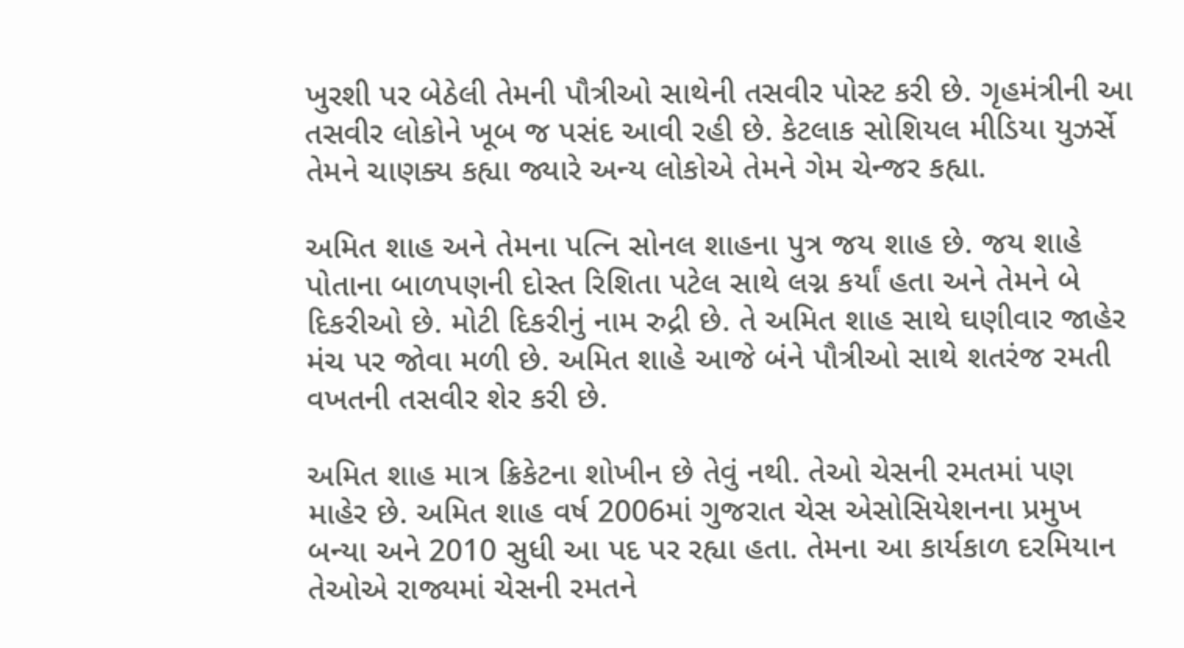ખુરશી પર બેઠેલી તેમની પૌત્રીઓ સાથેની તસવીર પોસ્ટ કરી છે. ગૃહમંત્રીની આ તસવીર લોકોને ખૂબ જ પસંદ આવી રહી છે. કેટલાક સોશિયલ મીડિયા યુઝર્સે તેમને ચાણક્ય કહ્યા જ્યારે અન્ય લોકોએ તેમને ગેમ ચેન્જર કહ્યા.

અમિત શાહ અને તેમના પત્નિ સોનલ શાહના પુત્ર જય શાહ છે. જય શાહે પોતાના બાળપણની દોસ્ત રિશિતા પટેલ સાથે લગ્ન કર્યાં હતા અને તેમને બે દિકરીઓ છે. મોટી દિકરીનું નામ રુદ્રી છે. તે અમિત શાહ સાથે ઘણીવાર જાહેર મંચ પર જોવા મળી છે. અમિત શાહે આજે બંને પૌત્રીઓ સાથે શતરંજ રમતી વખતની તસવીર શેર કરી છે.

અમિત શાહ માત્ર ક્રિકેટના શોખીન છે તેવું નથી. તેઓ ચેસની રમતમાં પણ માહેર છે. અમિત શાહ વર્ષ 2006માં ગુજરાત ચેસ એસોસિયેશનના પ્રમુખ બન્યા અને 2010 સુધી આ પદ પર રહ્યા હતા. તેમના આ કાર્યકાળ દરમિયાન તેઓએ રાજ્યમાં ચેસની રમતને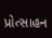પ્રોત્સાહન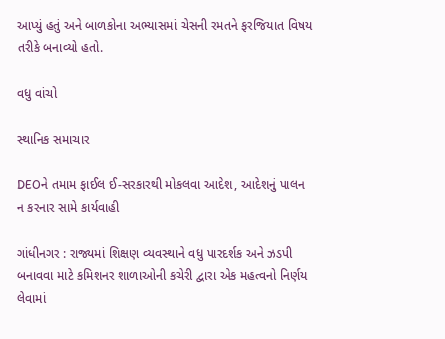આપ્યું હતું અને બાળકોના અભ્યાસમાં ચેસની રમતને ફરજિયાત વિષય તરીકે બનાવ્યો હતો.

વધુ વાંચો

સ્થાનિક સમાચાર

DEOને તમામ ફાઈલ ઈ-સરકારથી મોકલવા આદેશ, આદેશનું પાલન ન કરનાર સામે કાર્યવાહી

ગાંધીનગર : રાજ્યમાં શિક્ષણ વ્યવસ્થાને વધુ પારદર્શક અને ઝડપી બનાવવા માટે કમિશનર શાળાઓની કચેરી દ્વારા એક મહત્વનો નિર્ણય લેવામાં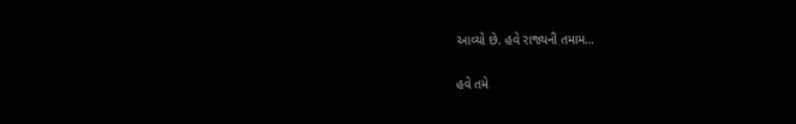આવ્યો છે. હવે રાજ્યની તમામ...

હવે તમે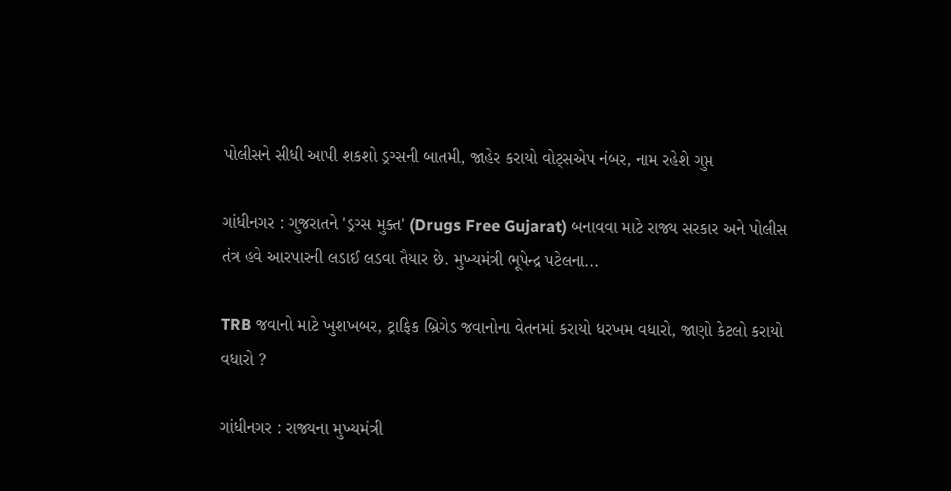પોલીસને સીધી આપી શકશો ડ્રગ્સની બાતમી, જાહેર કરાયો વોટ્સએપ નંબર, નામ રહેશે ગુપ્ત

ગાંધીનગર : ગુજરાતને 'ડ્રગ્સ મુક્ત' (Drugs Free Gujarat) બનાવવા માટે રાજ્ય સરકાર અને પોલીસ તંત્ર હવે આરપારની લડાઈ લડવા તૈયાર છે. મુખ્યમંત્રી ભૂપેન્દ્ર પટેલના...

TRB જવાનો માટે ખુશખબર, ટ્રાફિક બ્રિગેડ જવાનોના વેતનમાં કરાયો ધરખમ વધારો, જાણો કેટલો કરાયો વધારો ?

ગાંધીનગર : રાજ્યના મુખ્યમંત્રી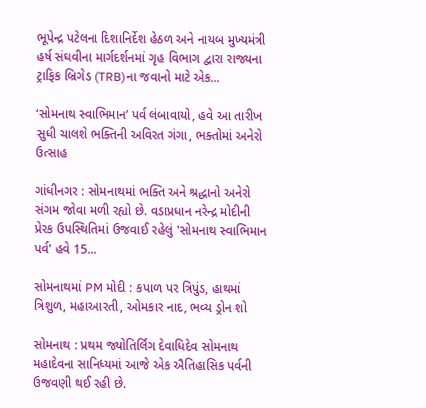ભૂપેન્દ્ર પટેલના દિશાનિર્દેશ હેઠળ અને નાયબ મુખ્યમંત્રી હર્ષ સંઘવીના માર્ગદર્શનમાં ગૃહ વિભાગ દ્વારા રાજ્યના ટ્રાફિક બ્રિગેડ (TRB)ના જવાનો માટે એક...

‘સોમનાથ સ્વાભિમાન’ પર્વ લંબાવાયો, હવે આ તારીખ સુધી ચાલશે ભક્તિની અવિરત ગંગા, ભક્તોમાં અનેરો ઉત્સાહ

ગાંધીનગર : સોમનાથમાં ભક્તિ અને શ્રદ્ધાનો અનેરો સંગમ જોવા મળી રહ્યો છે. વડાપ્રધાન નરેન્દ્ર મોદીની પ્રેરક ઉપસ્થિતિમાં ઉજવાઈ રહેલું 'સોમનાથ સ્વાભિમાન પર્વ' હવે 15...

સોમનાથમાં PM મોદી : કપાળ પર ત્રિપુંડ, હાથમાં ત્રિશુળ, મહાઆરતી, ઓમકાર નાદ, ભવ્ય ડ્રોન શો

સોમનાથ : પ્રથમ જ્યોતિર્લિંગ દેવાધિદેવ સોમનાથ મહાદેવના સાનિધ્યમાં આજે એક ઐતિહાસિક પર્વની ઉજવણી થઈ રહી છે.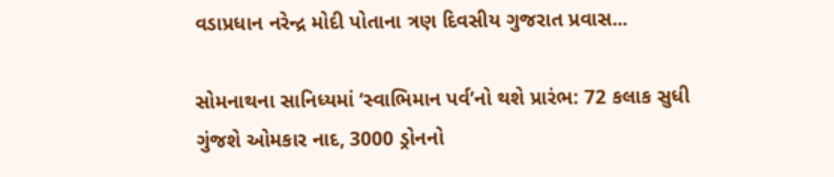વડાપ્રધાન નરેન્દ્ર મોદી પોતાના ત્રણ દિવસીય ગુજરાત પ્રવાસ...

સોમનાથના સાનિધ્યમાં ‘સ્વાભિમાન પર્વ’નો થશે પ્રારંભ: 72 કલાક સુધી ગુંજશે ઓમકાર નાદ, 3000 ડ્રોનનો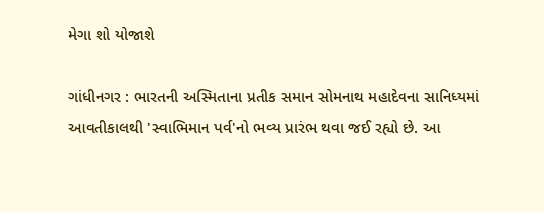મેગા શો યોજાશે

ગાંધીનગર : ભારતની અસ્મિતાના પ્રતીક સમાન સોમનાથ મહાદેવના સાનિધ્યમાં આવતીકાલથી 'સ્વાભિમાન પર્વ'નો ભવ્ય પ્રારંભ થવા જઈ રહ્યો છે. આ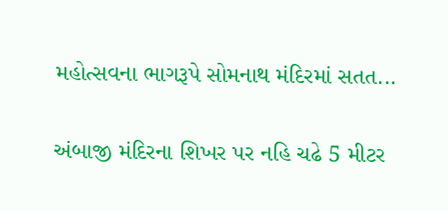મહોત્સવના ભાગરૂપે સોમનાથ મંદિરમાં સતત...

અંબાજી મંદિરના શિખર પર નહિ ચઢે 5 મીટર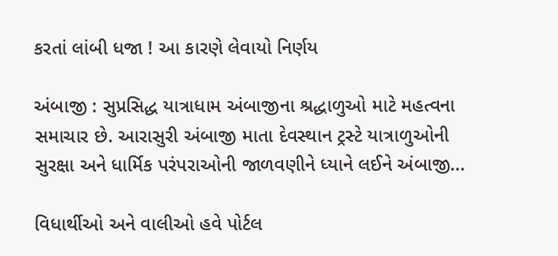કરતાં લાંબી ધજા ! આ કારણે લેવાયો નિર્ણય

અંબાજી : સુપ્રસિદ્ધ યાત્રાધામ અંબાજીના શ્રદ્ધાળુઓ માટે મહત્વના સમાચાર છે. આરાસુરી અંબાજી માતા દેવસ્થાન ટ્રસ્ટે યાત્રાળુઓની સુરક્ષા અને ધાર્મિક પરંપરાઓની જાળવણીને ધ્યાને લઈને અંબાજી...

વિધાર્થીઓ અને વાલીઓ હવે પોર્ટલ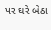પર ઘરે બેઠા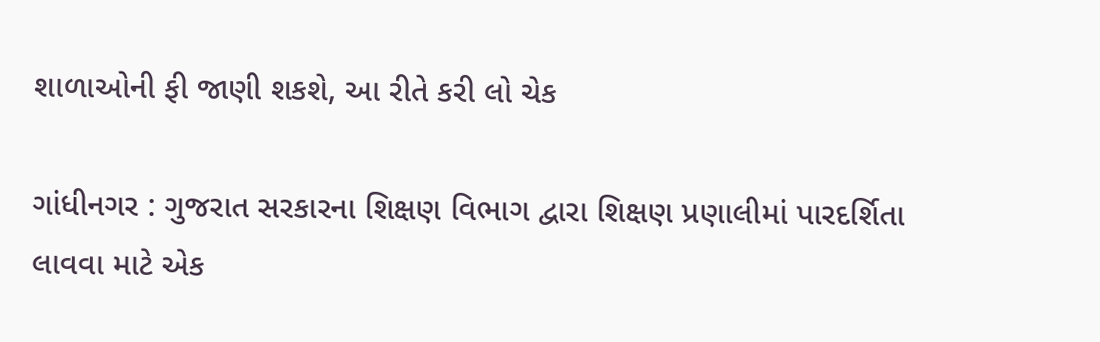શાળાઓની ફી જાણી શકશે, આ રીતે કરી લો ચેક

ગાંધીનગર : ગુજરાત સરકારના શિક્ષણ વિભાગ દ્વારા શિક્ષણ પ્રણાલીમાં પારદર્શિતા લાવવા માટે એક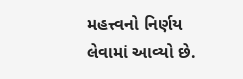મહત્ત્વનો નિર્ણય લેવામાં આવ્યો છે.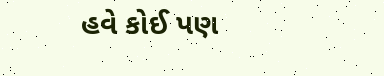હવે કોઈ પણ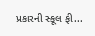પ્રકારની સ્કૂલ ફી...